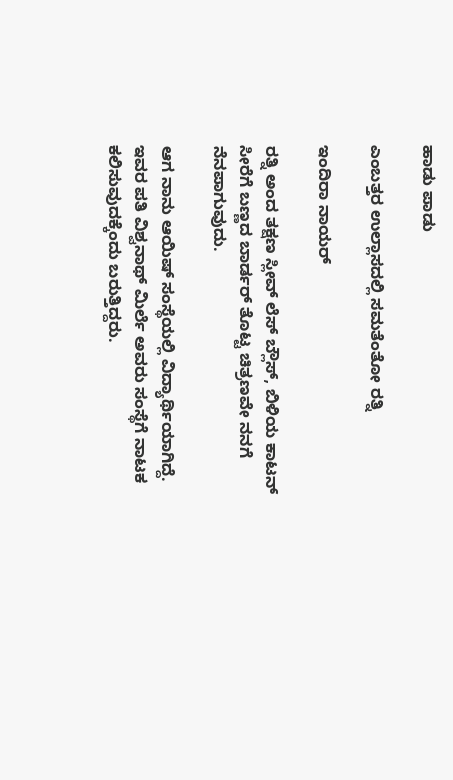ಹಾಡು ಪಾಡು

ಎಂಬತ್ತರ ಉಲ್ಲಾಸದಲ್ಲಿ ಸಮತೆಂತೋ ರತ್ನಿ

ಇಂದಿರಾ ನಾಯರ್

ರತ್ನಿ ಅಂದ ತಕ್ಷಣ ಸ್ಲೀವ್ ಲೆಸ್ ಬ್ಲೌಸ್, ಬಿಳಿಯ ಕಾಟನ್ ಸೀರೆಗೆ ಬಣ್ಣದ ಬಾರ್ಡರ್ ತೊಟ್ಟ ಚಿತ್ರಣವೇ ನನಗೆ ನೆನಪಾಗುವುದು.

ಆಗ ನಾನು ಆಯಿಷ್ ಸಂಸ್ಥೆಯಲ್ಲಿ ವಿದ್ಯಾರ್ಥಿಯಾಗಿದ್ದೆ. ಇವರ ಪತಿ ವಿಶ್ವನಾಥ್ ಮಿರ್ಲೆ ಅವರು ಸಂಸ್ಥೆಗೆ ನಾಟಕ ಕಲಿಸುವುದಕ್ಕೆಂದು ಬರುತ್ತಿದ್ದರು.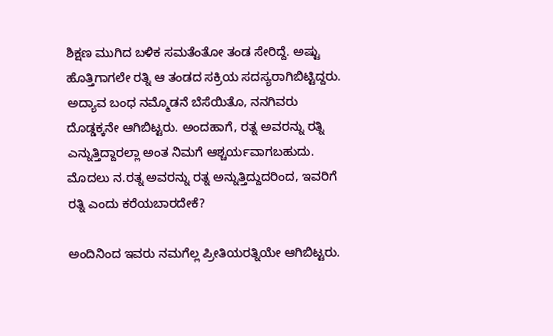ಶಿಕ್ಷಣ ಮುಗಿದ ಬಳಿಕ ಸಮತೆಂತೋ ತಂಡ ಸೇರಿದ್ದೆ. ಅಷ್ಟು ಹೊತ್ತಿಗಾಗಲೇ ರತ್ನಿ ಆ ತಂಡದ ಸಕ್ರಿಯ ಸದಸ್ಯರಾಗಿಬಿಟ್ಟಿದ್ದರು. ಅದ್ಯಾವ ಬಂಧ ನಮ್ಮೊಡನೆ ಬೆಸೆಯಿತೊ, ನನಗಿವರು ದೊಡ್ಡಕ್ಕನೇ ಆಗಿಬಿಟ್ಟರು. ಅಂದಹಾಗೆ, ರತ್ನ ಅವರನ್ನು ರತ್ನಿ ಎನ್ನುತ್ತಿದ್ದಾರಲ್ಲಾ ಅಂತ ನಿಮಗೆ ಆಶ್ಚರ್ಯವಾಗಬಹುದು. ಮೊದಲು ನ.ರತ್ನ ಅವರನ್ನು ರತ್ನ ಅನ್ನುತ್ತಿದ್ದುದರಿಂದ, ಇವರಿಗೆ ರತ್ನಿ ಎಂದು ಕರೆಯಬಾರದೇಕೆ?

ಅಂದಿನಿಂದ ಇವರು ನಮಗೆಲ್ಲ ಪ್ರೀತಿಯರತ್ನಿಯೇ ಆಗಿಬಿಟ್ಟರು.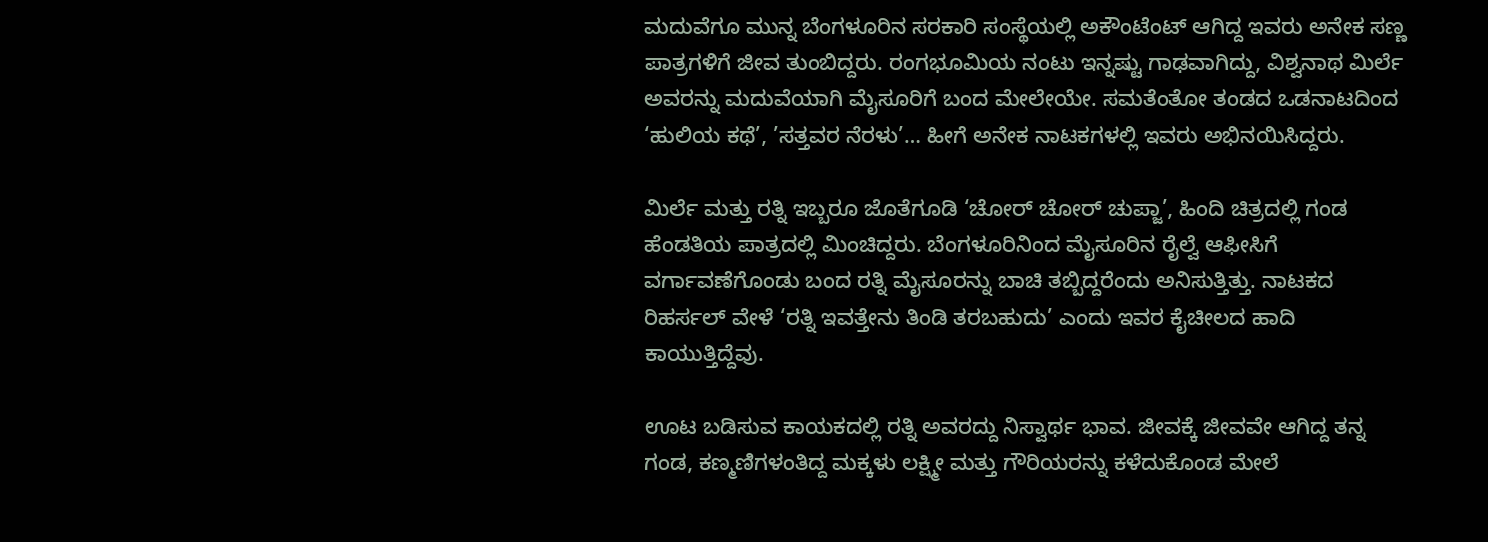ಮದುವೆಗೂ ಮುನ್ನ ಬೆಂಗಳೂರಿನ ಸರಕಾರಿ ಸಂಸ್ಥೆಯಲ್ಲಿ ಅಕೌಂಟೆಂಟ್ ಆಗಿದ್ದ ಇವರು ಅನೇಕ ಸಣ್ಣ ಪಾತ್ರಗಳಿಗೆ ಜೀವ ತುಂಬಿದ್ದರು. ರಂಗಭೂಮಿಯ ನಂಟು ಇನ್ನಷ್ಟು ಗಾಢವಾಗಿದ್ದು, ವಿಶ್ವನಾಥ ಮಿರ್ಲೆ ಅವರನ್ನು ಮದುವೆಯಾಗಿ ಮೈಸೂರಿಗೆ ಬಂದ ಮೇಲೇಯೇ. ಸಮತೆಂತೋ ತಂಡದ ಒಡನಾಟದಿಂದ ‘ಹುಲಿಯ ಕಥೆ’, ’ಸತ್ತವರ ನೆರಳು’… ಹೀಗೆ ಅನೇಕ ನಾಟಕಗಳಲ್ಲಿ ಇವರು ಅಭಿನಯಿಸಿದ್ದರು.

ಮಿರ್ಲೆ ಮತ್ತು ರತ್ನಿ ಇಬ್ಬರೂ ಜೊತೆಗೂಡಿ ‘ಚೋರ್ ಚೋರ್ ಚುಪ್ಜಾ’, ಹಿಂದಿ ಚಿತ್ರದಲ್ಲಿ ಗಂಡ ಹೆಂಡತಿಯ ಪಾತ್ರದಲ್ಲಿ ಮಿಂಚಿದ್ದರು. ಬೆಂಗಳೂರಿನಿಂದ ಮೈಸೂರಿನ ರೈಲ್ವೆ ಆಫೀಸಿಗೆ ವರ್ಗಾವಣೆಗೊಂಡು ಬಂದ ರತ್ನಿ ಮೈಸೂರನ್ನು ಬಾಚಿ ತಬ್ಬಿದ್ದರೆಂದು ಅನಿಸುತ್ತಿತ್ತು. ನಾಟಕದ ರಿಹರ್ಸಲ್ ವೇಳೆ ‘ರತ್ನಿ ಇವತ್ತೇನು ತಿಂಡಿ ತರಬಹುದು’ ಎಂದು ಇವರ ಕೈಚೀಲದ ಹಾದಿ ಕಾಯುತ್ತಿದ್ದೆವು.

ಊಟ ಬಡಿಸುವ ಕಾಯಕದಲ್ಲಿ ರತ್ನಿ ಅವರದ್ದು ನಿಸ್ವಾರ್ಥ ಭಾವ. ಜೀವಕ್ಕೆ ಜೀವವೇ ಆಗಿದ್ದ ತನ್ನ ಗಂಡ, ಕಣ್ಮಣಿಗಳಂತಿದ್ದ ಮಕ್ಕಳು ಲಕ್ಷ್ಮೀ ಮತ್ತು ಗೌರಿಯರನ್ನು ಕಳೆದುಕೊಂಡ ಮೇಲೆ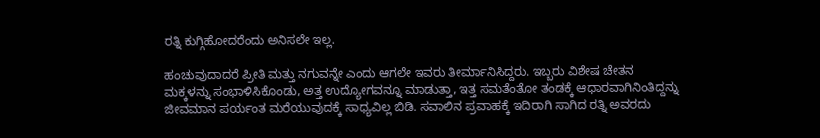ರತ್ನಿ ಕುಗ್ಗಿಹೋದರೆಂದು ಅನಿಸಲೇ ಇಲ್ಲ.

ಹಂಚುವುದಾದರೆ ಪ್ರೀತಿ ಮತ್ತು ನಗುವನ್ನೇ ಎಂದು ಆಗಲೇ ಇವರು ತೀರ್ಮಾನಿಸಿದ್ದರು. ಇಬ್ಬರು ವಿಶೇಷ ಚೇತನ ಮಕ್ಕಳನ್ನು ಸಂಭಾಳಿಸಿಕೊಂಡು, ಅತ್ತ ಉದ್ಯೋಗವನ್ನೂ ಮಾಡುತ್ತಾ, ಇತ್ತ ಸಮತೆಂತೋ ತಂಡಕ್ಕೆ ಆಧಾರವಾಗಿನಿಂತಿದ್ದನ್ನು ಜೀವಮಾನ ಪರ್ಯಂತ ಮರೆಯುವುದಕ್ಕೆ ಸಾಧ್ಯವಿಲ್ಲ ಬಿಡಿ. ಸವಾಲಿನ ಪ್ರವಾಹಕ್ಕೆ ಇದಿರಾಗಿ ಸಾಗಿದ ರತ್ನಿ ಅವರದು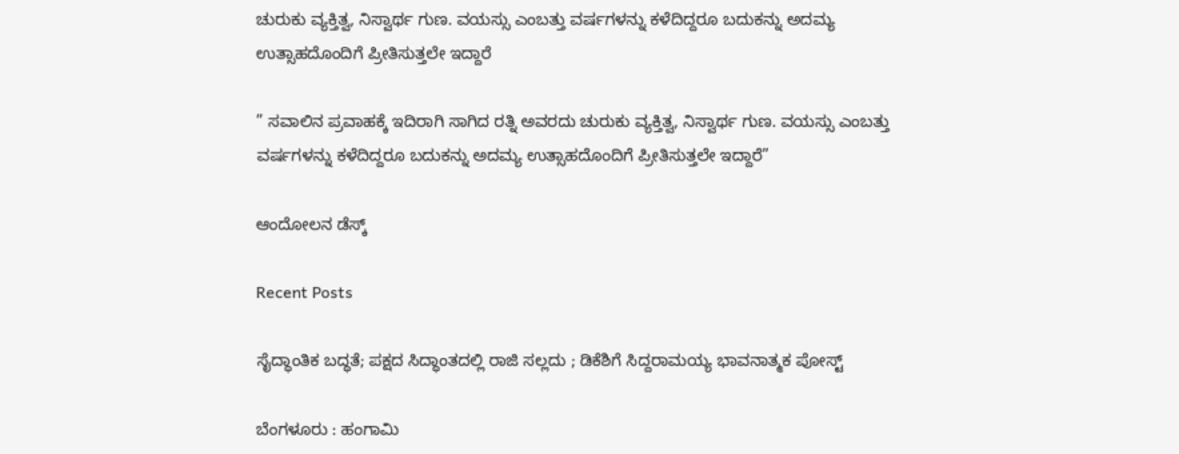ಚುರುಕು ವ್ಯಕ್ತಿತ್ವ, ನಿಸ್ವಾರ್ಥ ಗುಣ. ವಯಸ್ಸು ಎಂಬತ್ತು ವರ್ಷಗಳನ್ನು ಕಳೆದಿದ್ದರೂ ಬದುಕನ್ನು ಅದಮ್ಯ ಉತ್ಸಾಹದೊಂದಿಗೆ ಪ್ರೀತಿಸುತ್ತಲೇ ಇದ್ದಾರೆ

” ಸವಾಲಿನ ಪ್ರವಾಹಕ್ಕೆ ಇದಿರಾಗಿ ಸಾಗಿದ ರತ್ನಿ ಅವರದು ಚುರುಕು ವ್ಯಕ್ತಿತ್ವ, ನಿಸ್ವಾರ್ಥ ಗುಣ. ವಯಸ್ಸು ಎಂಬತ್ತು ವರ್ಷಗಳನ್ನು ಕಳೆದಿದ್ದರೂ ಬದುಕನ್ನು ಅದಮ್ಯ ಉತ್ಸಾಹದೊಂದಿಗೆ ಪ್ರೀತಿಸುತ್ತಲೇ ಇದ್ದಾರೆ”

ಆಂದೋಲನ ಡೆಸ್ಕ್

Recent Posts

ಸೈದ್ಧಾಂತಿಕ ಬದ್ಧತೆ; ಪಕ್ಷದ ಸಿದ್ಧಾಂತದಲ್ಲಿ ರಾಜಿ ಸಲ್ಲದು ; ಡಿಕೆಶಿಗೆ ಸಿದ್ದರಾಮಯ್ಯ ಭಾವನಾತ್ಮಕ ಪೋಸ್ಟ್

ಬೆಂಗಳೂರು : ಹಂಗಾಮಿ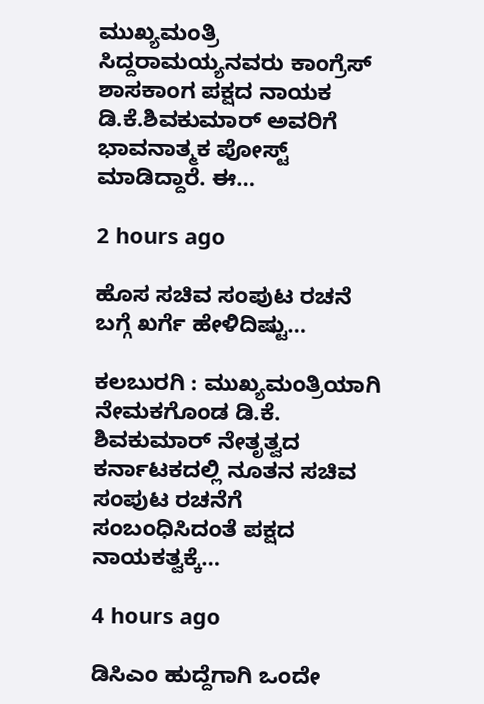ಮುಖ್ಯಮಂತ್ರಿ ಸಿದ್ದರಾಮಯ್ಯನವರು ಕಾಂಗ್ರೆಸ್ ಶಾಸಕಾಂಗ ಪಕ್ಷದ ನಾಯಕ ಡಿ.ಕೆ.ಶಿವಕುಮಾರ್ ಅವರಿಗೆ ಭಾವನಾತ್ಮಕ ಪೋಸ್ಟ್ ಮಾಡಿದ್ದಾರೆ. ಈ…

2 hours ago

ಹೊಸ ಸಚಿವ ಸಂಪುಟ ರಚನೆ ಬಗ್ಗೆ ಖರ್ಗೆ ಹೇಳಿದಿಷ್ಟು…

ಕಲಬುರಗಿ : ಮುಖ್ಯಮಂತ್ರಿಯಾಗಿ ನೇಮಕಗೊಂಡ ಡಿ.ಕೆ. ಶಿವಕುಮಾರ್ ನೇತೃತ್ವದ ಕರ್ನಾಟಕದಲ್ಲಿ ನೂತನ ಸಚಿವ ಸಂಪುಟ ರಚನೆಗೆ ಸಂಬಂಧಿಸಿದಂತೆ ಪಕ್ಷದ ನಾಯಕತ್ವಕ್ಕೆ…

4 hours ago

ಡಿಸಿಎಂ ಹುದ್ದೆಗಾಗಿ ಒಂದೇ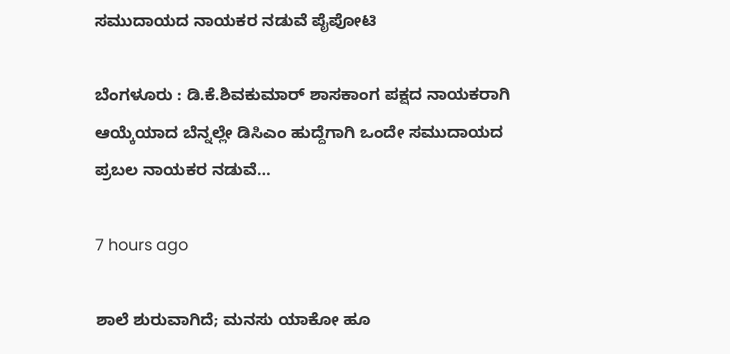ಸಮುದಾಯದ ನಾಯಕರ ನಡುವೆ ಪೈಪೋಟಿ

ಬೆಂಗಳೂರು : ಡಿ.ಕೆ.ಶಿವಕುಮಾರ್‌ ಶಾಸಕಾಂಗ ಪಕ್ಷದ ನಾಯಕರಾಗಿ ಆಯ್ಕೆಯಾದ ಬೆನ್ನಲ್ಲೇ ಡಿಸಿಎಂ ಹುದ್ದೆಗಾಗಿ ಒಂದೇ ಸಮುದಾಯದ ಪ್ರಬಲ ನಾಯಕರ ನಡುವೆ…

7 hours ago

ಶಾಲೆ ಶುರುವಾಗಿದೆ; ಮನಸು ಯಾಕೋ ಹೂ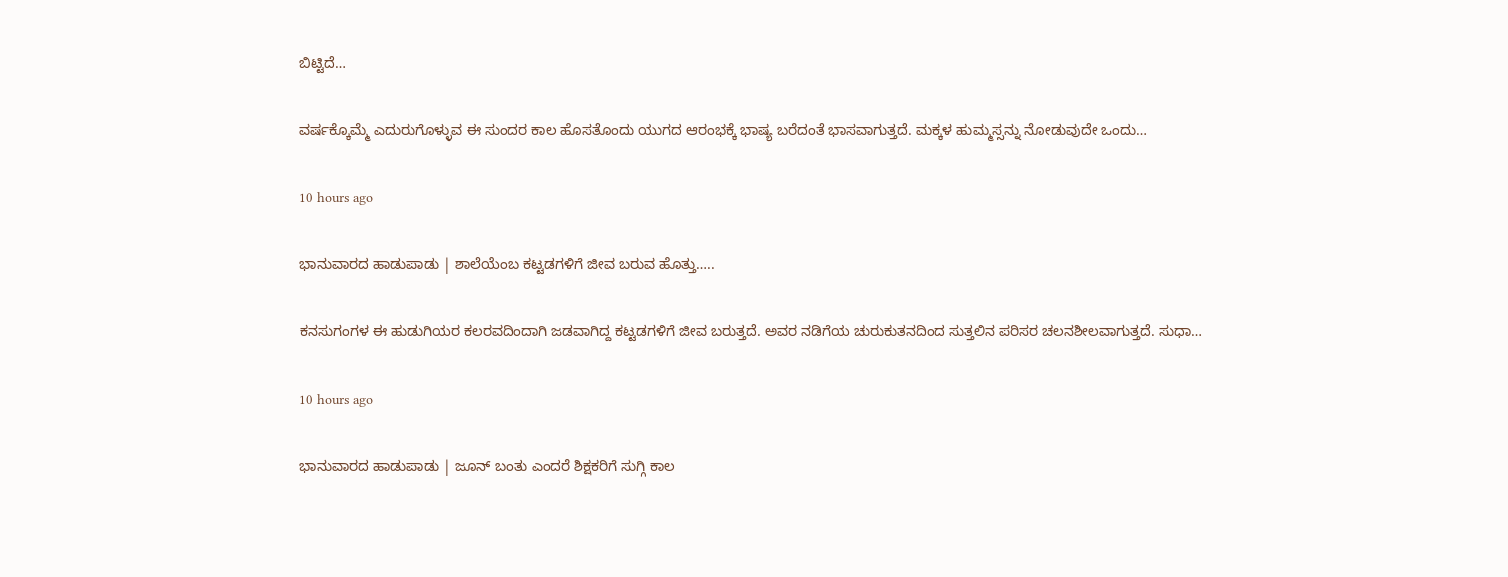ಬಿಟ್ಟಿದೆ…

ವರ್ಷಕ್ಕೊಮ್ಮೆ ಎದುರುಗೊಳ್ಳುವ ಈ ಸುಂದರ ಕಾಲ ಹೊಸತೊಂದು ಯುಗದ ಆರಂಭಕ್ಕೆ ಭಾಷ್ಯ ಬರೆದಂತೆ ಭಾಸವಾಗುತ್ತದೆ. ಮಕ್ಕಳ ಹುಮ್ಮಸ್ಸನ್ನು ನೋಡುವುದೇ ಒಂದು…

10 hours ago

ಭಾನುವಾರದ ಹಾಡುಪಾಡು | ಶಾಲೆಯೆಂಬ ಕಟ್ಟಡಗಳಿಗೆ ಜೀವ ಬರುವ ಹೊತ್ತು…..

ಕನಸುಗಂಗಳ ಈ ಹುಡುಗಿಯರ ಕಲರವದಿಂದಾಗಿ ಜಡವಾಗಿದ್ದ ಕಟ್ಟಡಗಳಿಗೆ ಜೀವ ಬರುತ್ತದೆ. ಅವರ ನಡಿಗೆಯ ಚುರುಕುತನದಿಂದ ಸುತ್ತಲಿನ ಪರಿಸರ ಚಲನಶೀಲವಾಗುತ್ತದೆ. ಸುಧಾ…

10 hours ago

ಭಾನುವಾರದ ಹಾಡುಪಾಡು | ಜೂನ್ ಬಂತು ಎಂದರೆ ಶಿಕ್ಷಕರಿಗೆ ಸುಗ್ಗಿ ಕಾಲ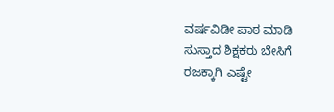ವರ್ಷವಿಡೀ ಪಾಠ ಮಾಡಿ ಸುಸ್ತಾದ ಶಿಕ್ಷಕರು ಬೇಸಿಗೆ ರಜಕ್ಕಾಗಿ ಎಷ್ಟೇ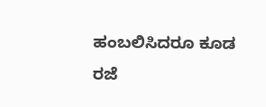ಹಂಬಲಿಸಿದರೂ ಕೂಡ ರಜೆ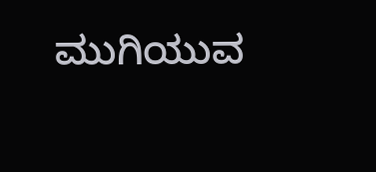ಮುಗಿಯುವ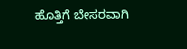ಹೊತ್ತಿಗೆ ಬೇಸರವಾಗಿ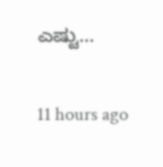ಎಷ್ಟು…

11 hours ago